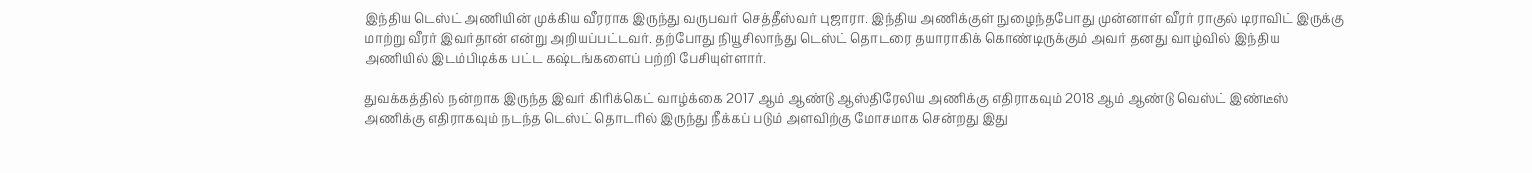இந்திய டெஸ்ட் அணியின் முக்கிய வீரராக இருந்து வருபவர் செத்தீஸ்வர் புஜாரா. இந்திய அணிக்குள் நுழைந்தபோது முன்னாள் வீரர் ராகுல் டிராவிட் இருக்கு மாற்று வீரர் இவர்தான் என்று அறியப்பட்டவர். தற்போது நியூசிலாந்து டெஸ்ட் தொடரை தயாராகிக் கொண்டிருக்கும் அவர் தனது வாழ்வில் இந்திய அணியில் இடம்பிடிக்க பட்ட கஷ்டங்களைப் பற்றி பேசியுள்ளார்.

துவக்கத்தில் நன்றாக இருந்த இவர் கிரிக்கெட் வாழ்க்கை 2017 ஆம் ஆண்டு ஆஸ்திரேலிய அணிக்கு எதிராகவும் 2018 ஆம் ஆண்டு வெஸ்ட் இண்டீஸ் அணிக்கு எதிராகவும் நடந்த டெஸ்ட் தொடரில் இருந்து நீக்கப் படும் அளவிற்கு மோசமாக சென்றது இது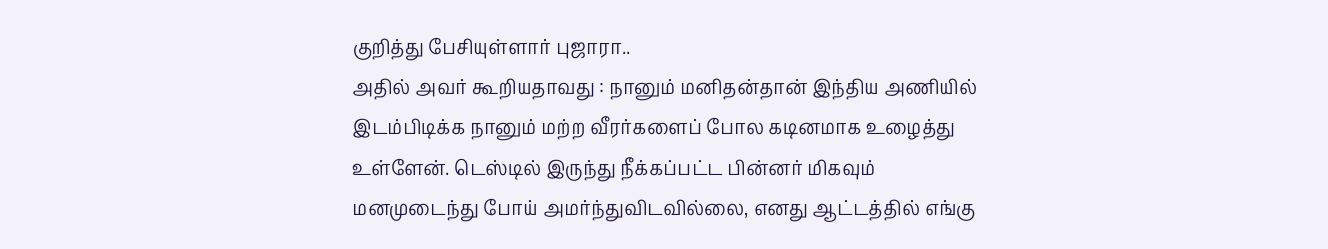குறித்து பேசியுள்ளார் புஜாரா..
அதில் அவர் கூறியதாவது : நானும் மனிதன்தான் இந்திய அணியில் இடம்பிடிக்க நானும் மற்ற வீரர்களைப் போல கடினமாக உழைத்து உள்ளேன். டெஸ்டில் இருந்து நீக்கப்பட்ட பின்னர் மிகவும் மனமுடைந்து போய் அமர்ந்துவிடவில்லை, எனது ஆட்டத்தில் எங்கு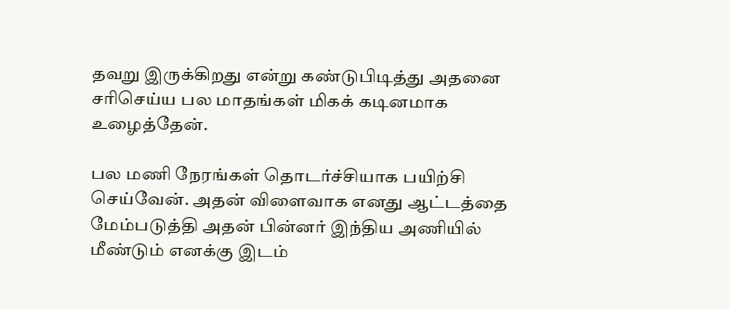தவறு இருக்கிறது என்று கண்டுபிடித்து அதனை சரிசெய்ய பல மாதங்கள் மிகக் கடினமாக உழைத்தேன்.

பல மணி நேரங்கள் தொடர்ச்சியாக பயிற்சி செய்வேன். அதன் விளைவாக எனது ஆட்டத்தை மேம்படுத்தி அதன் பின்னர் இந்திய அணியில் மீண்டும் எனக்கு இடம்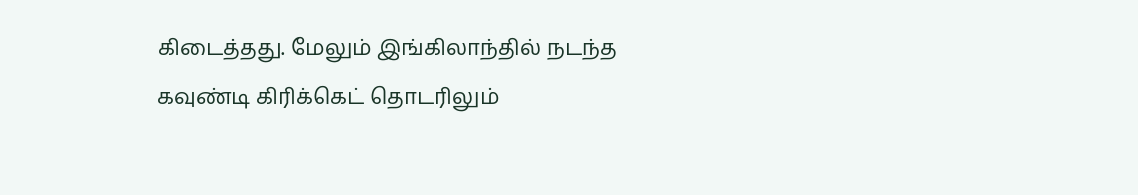கிடைத்தது. மேலும் இங்கிலாந்தில் நடந்த கவுண்டி கிரிக்கெட் தொடரிலும்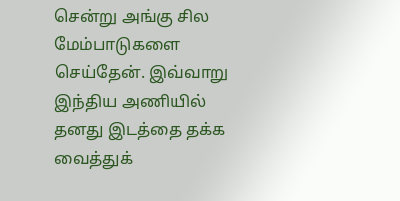சென்று அங்கு சில மேம்பாடுகளை செய்தேன். இவ்வாறு இந்திய அணியில் தனது இடத்தை தக்க வைத்துக்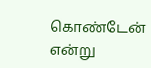கொண்டேன் என்று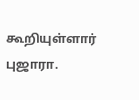கூறியுள்ளார் புஜாரா.